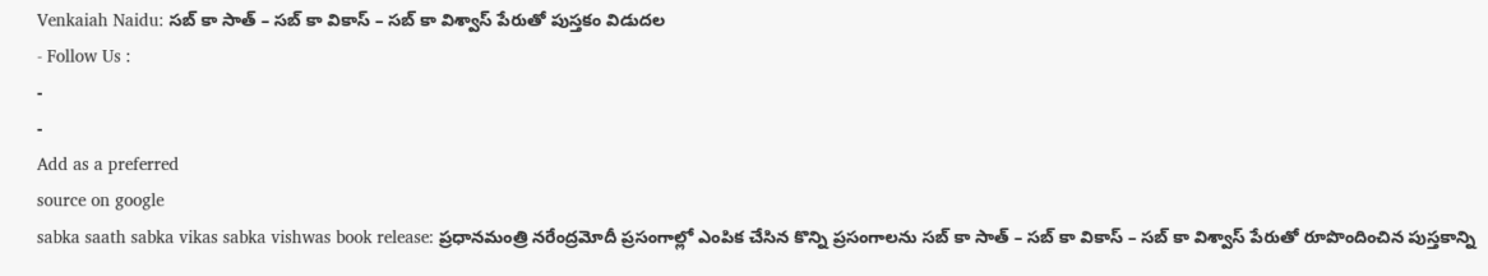Venkaiah Naidu: సబ్ కా సాత్ – సబ్ కా వికాస్ – సబ్ కా విశ్వాస్ పేరుతో పుస్తకం విడుదల
- Follow Us :
-
-
Add as a preferred
source on google
sabka saath sabka vikas sabka vishwas book release: ప్రధానమంత్రి నరేంద్రమోదీ ప్రసంగాల్లో ఎంపిక చేసిన కొన్ని ప్రసంగాలను సబ్ కా సాత్ – సబ్ కా వికాస్ – సబ్ కా విశ్వాస్ పేరుతో రూపొందించిన పుస్తకాన్ని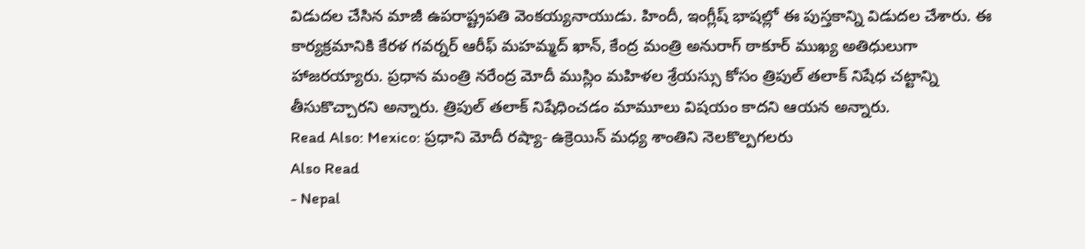విడుదల చేసిన మాజీ ఉపరాష్ట్రపతి వెంకయ్యనాయుడు. హిందీ, ఇంగ్లీష్ భాషల్లో ఈ పుస్తకాన్ని విడుదల చేశారు. ఈ కార్యక్రమానికి కేరళ గవర్నర్ ఆరీఫ్ మహమ్మద్ ఖాన్, కేంద్ర మంత్రి అనురాగ్ ఠాకూర్ ముఖ్య అతిధులుగా హాజరయ్యారు. ప్రధాన మంత్రి నరేంద్ర మోదీ ముస్లిం మహిళల శ్రేయస్సు కోసం త్రిపుల్ తలాక్ నిషేధ చట్టాన్ని తీసుకొచ్చారని అన్నారు. త్రిపుల్ తలాక్ నిషేధించడం మామూలు విషయం కాదని ఆయన అన్నారు.
Read Also: Mexico: ప్రధాని మోదీ రష్యా- ఉక్రెయిన్ మధ్య శాంతిని నెలకొల్పగలరు
Also Read
- Nepal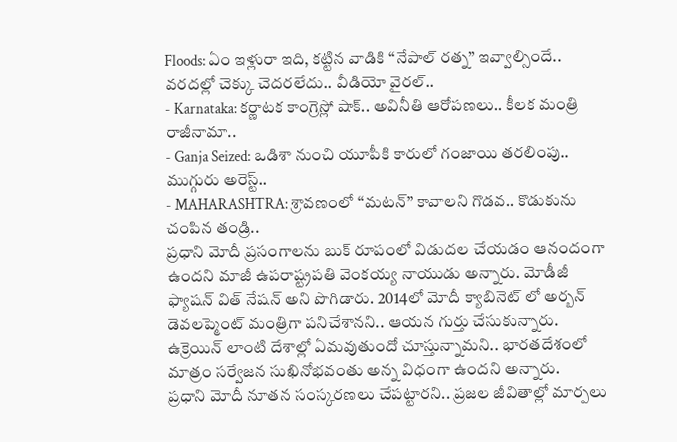Floods: ఏం ఇళ్లురా ఇది, కట్టిన వాడికి ‘‘నేపాల్ రత్న’’ ఇవ్వాల్సిందే.. వరదల్లో చెక్కు చెదరలేదు.. వీడియో వైరల్..
- Karnataka: కర్ణాటక కాంగ్రెస్లో షాక్.. అవినీతి ఆరోపణలు.. కీలక మంత్రి రాజీనామా..
- Ganja Seized: ఒడిశా నుంచి యూపీకి కారులో గంజాయి తరలింపు.. ముగ్గురు అరెస్ట్..
- MAHARASHTRA: శ్రావణంలో ‘‘మటన్’’ కావాలని గొడవ.. కొడుకును చంపిన తండ్రి..
ప్రధాని మోదీ ప్రసంగాలను బుక్ రూపంలో విడుదల చేయడం ఆనందంగా ఉందని మాజీ ఉపరాష్ట్రపతి వెంకయ్య నాయుడు అన్నారు. మోడీజీ ఫ్యాషన్ విత్ నేషన్ అని పొగిడారు. 2014లో మోదీ క్యాబినెట్ లో అర్బన్ డెవలప్మెంట్ మంత్రిగా పనిచేశానని.. ఆయన గుర్తు చేసుకున్నారు. ఉక్రెయిన్ లాంటి దేశాల్లో ఏమవుతుందో చూస్తున్నామని.. భారతదేశంలో మాత్రం సర్వేజన సుఖినోభవంతు అన్న విధంగా ఉందని అన్నారు.
ప్రధాని మోదీ నూతన సంస్కరణలు చేపట్టారని.. ప్రజల జీవితాల్లో మార్పలు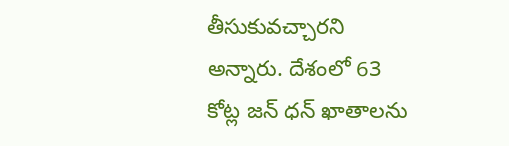తీసుకువచ్చారని అన్నారు. దేశంలో 63 కోట్ల జన్ ధన్ ఖాతాలను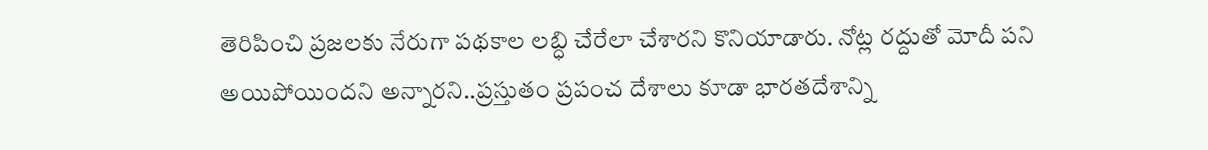తెరిపించి ప్రజలకు నేరుగా పథకాల లబ్ధి చేరేలా చేశారని కొనియాడారు. నోట్ల రద్దుతో మోదీ పని అయిపోయిందని అన్నారని..ప్రస్తుతం ప్రపంచ దేశాలు కూడా భారతదేశాన్ని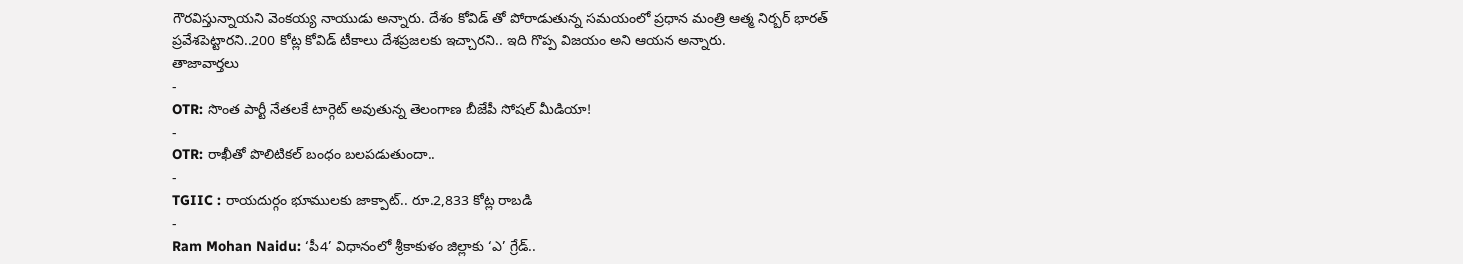గౌరవిస్తున్నాయని వెంకయ్య నాయుడు అన్నారు. దేశం కోవిడ్ తో పోరాడుతున్న సమయంలో ప్రధాన మంత్రి ఆత్మ నిర్బర్ భారత్ ప్రవేశపెట్టారని..200 కోట్ల కోవిడ్ టీకాలు దేశప్రజలకు ఇచ్చారని.. ఇది గొప్ప విజయం అని ఆయన అన్నారు.
తాజావార్తలు
-
OTR: సొంత పార్టీ నేతలకే టార్గెట్ అవుతున్న తెలంగాణ బీజేపీ సోషల్ మీడియా!
-
OTR: రాఖీతో పొలిటికల్ బంధం బలపడుతుందా..
-
TGIIC : రాయదుర్గం భూములకు జాక్పాట్.. రూ.2,833 కోట్ల రాబడి
-
Ram Mohan Naidu: ‘పీ4’ విధానంలో శ్రీకాకుళం జిల్లాకు ‘ఎ’ గ్రేడ్..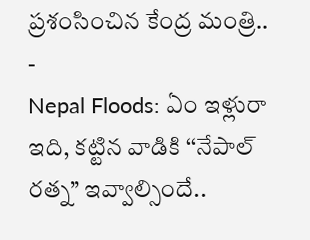ప్రశంసించిన కేంద్ర మంత్రి..
-
Nepal Floods: ఏం ఇళ్లురా ఇది, కట్టిన వాడికి ‘‘నేపాల్ రత్న’’ ఇవ్వాల్సిందే..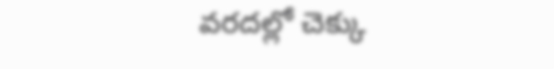వరదల్లో చెక్కు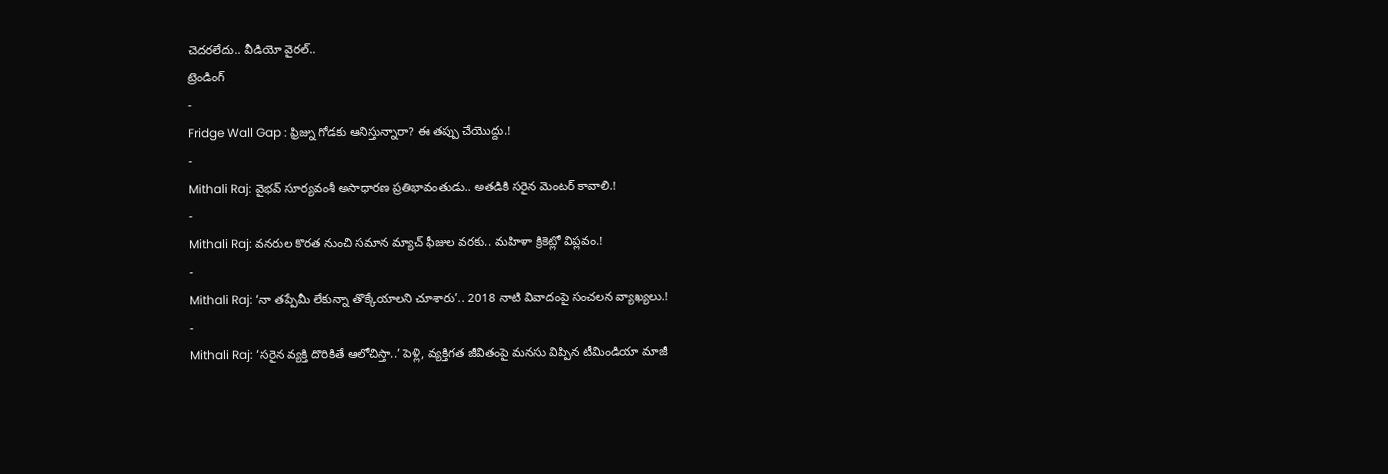చెదరలేదు.. వీడియో వైరల్..
ట్రెండింగ్
-
Fridge Wall Gap : ఫ్రిజ్ను గోడకు ఆనిస్తున్నారా? ఈ తప్పు చేయొద్దు.!
-
Mithali Raj: వైభవ్ సూర్యవంశీ అసాధారణ ప్రతిభావంతుడు.. అతడికి సరైన మెంటర్ కావాలి.!
-
Mithali Raj: వనరుల కొరత నుంచి సమాన మ్యాచ్ ఫీజుల వరకు.. మహిళా క్రికెట్లో విప్లవం.!
-
Mithali Raj: ‘నా తప్పేమీ లేకున్నా తొక్కేయాలని చూశారు’.. 2018 నాటి వివాదంపై సంచలన వ్యాఖ్యలు.!
-
Mithali Raj: ‘సరైన వ్యక్తి దొరికితే ఆలోచిస్తా..’ పెళ్లి, వ్యక్తిగత జీవితంపై మనసు విప్పిన టీమిండియా మాజీ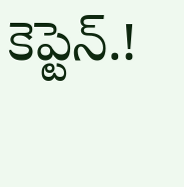కెప్టెన్.!